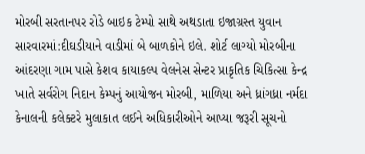મોરબી સરતાનપર રોડે બાઇક ટેમ્પો સાથે અથડાતા ઇજાગ્રસ્ત યુવાન સારવારમાં:દીઘડીયાને વાડીમાં બે બાળકોને ઇલે. શોર્ટ લાગ્યો મોરબીના આંદરણા ગામ પાસે કેશવ કાયાકલ્પ વેલનેસ સેન્ટર પ્રાકૃતિક ચિકિત્સા કેન્દ્ર ખાતે સર્વરોગ નિદાન કેમ્પનું આયોજન મોરબી, માળિયા અને ધ્રાંગધ્રા નર્મદા કેનાલની કલેક્ટરે મુલાકાત લઈને અધિકારીઓને આપ્યા જરૂરી સૂચનો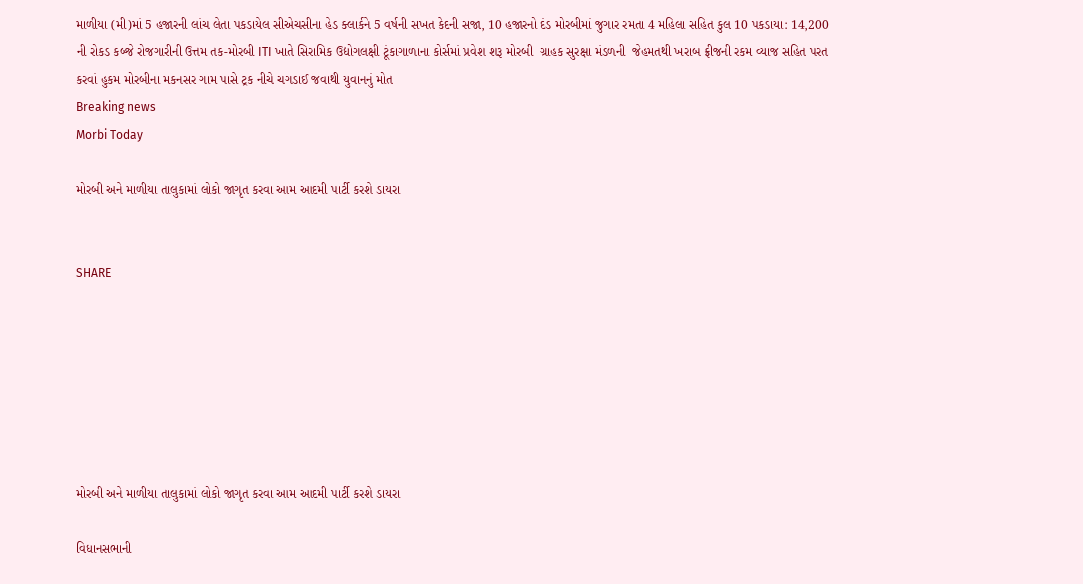માળીયા (મી)માં 5 હજારની લાંચ લેતા પકડાયેલ સીએચસીના હેડ ક્લાર્કને 5 વર્ષની સખત કેદની સજા, 10 હજારનો દંડ મોરબીમાં જુગાર રમતા 4 મહિલા સહિત કુલ 10 પકડાયા: 14,200 ની રોકડ કબ્જે રોજગારીની ઉત્તમ તક-મોરબી ITI ખાતે સિરામિક ઉદ્યોગલક્ષી ટૂંકાગાળાના કોર્સમાં પ્રવેશ શરૂ મોરબી  ગ્રાહક સુરક્ષા મંડળની  જેહમતથી ખરાબ ફ્રીજની રકમ વ્યાજ સહિત પરત કરવાં હુકમ મોરબીના મકનસર ગામ પાસે ટ્રક નીચે ચગડાઈ જવાથી યુવાનનું મોત
Breaking news
Morbi Today

મોરબી અને માળીયા તાલુકામાં લોકો જાગૃત કરવા આમ આદમી પાર્ટી કરશે ડાયરા


SHARE







મોરબી અને માળીયા તાલુકામાં લોકો જાગૃત કરવા આમ આદમી પાર્ટી કરશે ડાયરા

વિધાનસભાની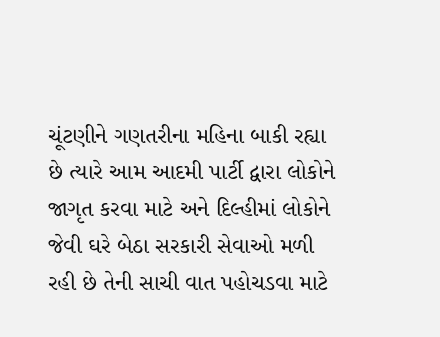ચૂંટણીને ગણતરીના મહિના બાકી રહ્યા છે ત્યારે આમ આદમી પાર્ટી દ્વારા લોકોને જાગૃત કરવા માટે અને દિલ્હીમાં લોકોને જેવી ઘરે બેઠા સરકારી સેવાઓ મળી રહી છે તેની સાચી વાત પહોચડવા માટે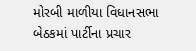મોરબી માળીયા વિધાનસભા બેઠકમાં પાર્ટીના પ્રચાર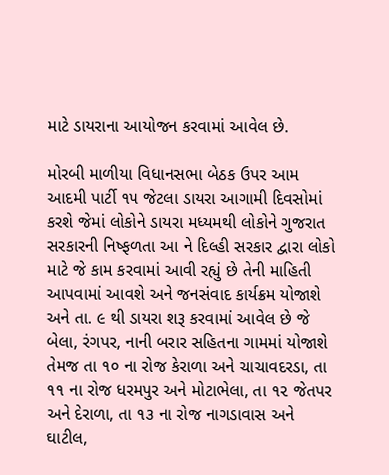માટે ડાયરાના આયોજન કરવામાં આવેલ છે.

મોરબી માળીયા વિધાનસભા બેઠક ઉપર આમ આદમી પાર્ટી ૧૫ જેટલા ડાયરા આગામી દિવસોમાં કરશે જેમાં લોકોને ડાયરા મધ્યમથી લોકોને ગુજરાત સરકારની નિષ્ફળતા આ ને દિલ્હી સરકાર દ્વારા લોકો માટે જે કામ કરવામાં આવી રહ્યું છે તેની માહિતી આપવામાં આવશે અને જનસંવાદ કાર્યક્રમ યોજાશે અને તા. ૯ થી ડાયરા શરૂ કરવામાં આવેલ છે જે બેલા, રંગપર, નાની બરાર સહિતના ગામમાં યોજાશે તેમજ તા ૧૦ ના રોજ કેરાળા અને ચાચાવદરડા, તા ૧૧ ના રોજ ધરમપુર અને મોટાભેલા, તા ૧૨ જેતપર અને દેરાળા, તા ૧૩ ના રોજ નાગડાવાસ અને ઘાટીલ,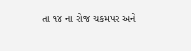તા ૧૪ ના રોજ ચકમપર અને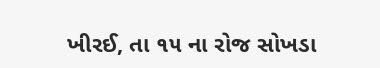ખીરઈ, તા ૧૫ ના રોજ સોખડા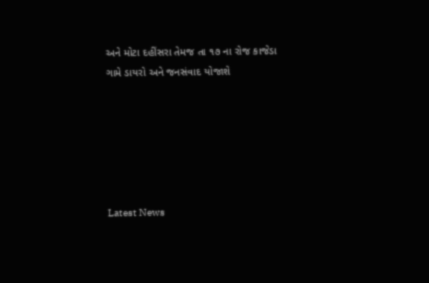અને મોટા દહીંસરા તેમજ તા ૧૭ ના રોજ કાજેડા ગામે ડાયરો અને જનસંવાદ યોજાશે






Latest News